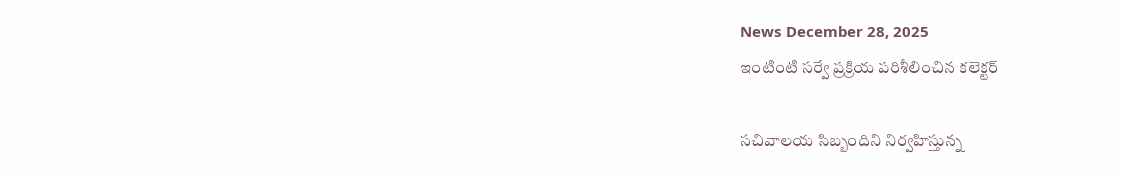News December 28, 2025
ఇంటింటి సర్వే ప్రక్రియ పరిశీలించిన కలెక్టర్

సచివాలయ సిబ్బందిని నిర్వహిస్తున్న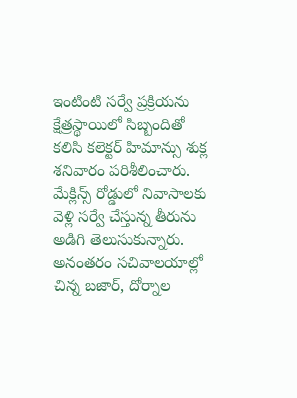ఇంటింటి సర్వే ప్రక్రియను క్షేత్రస్థాయిలో సిబ్బందితో కలిసి కలెక్టర్ హిమాన్సు శుక్ల శనివారం పరిశీలించారు. మేక్లిన్స్ రోడ్డులో నివాసాలకు వెళ్లి సర్వే చేస్తున్న తీరును అడిగి తెలుసుకున్నారు. అనంతరం సచివాలయాల్లో చిన్న బజార్, దోర్నాల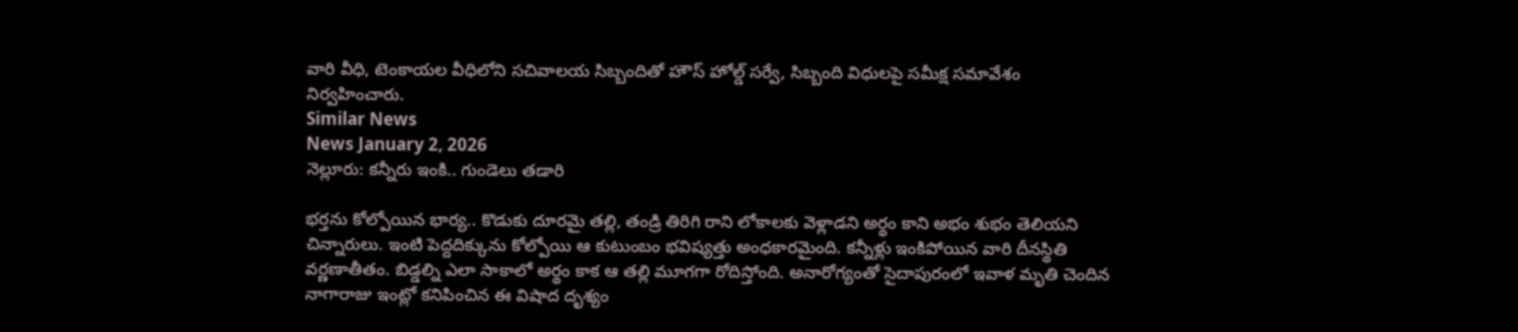వారి వీధి, టెంకాయల వీధిలోని సచివాలయ సిబ్బందితో హౌస్ హోల్డ్ సర్వే, సిబ్బంది విధులపై సమీక్ష సమావేశం నిర్వహించారు.
Similar News
News January 2, 2026
నెల్లూరు: కన్నీరు ఇంకి.. గుండెలు తడారి

భర్తను కోల్పోయిన భార్య.. కొడుకు దూరమై తల్లి, తండ్రి తిరిగి రాని లోకాలకు వెళ్లాడని అర్థం కాని అభం శుభం తెలియని చిన్నారులు. ఇంటి పెద్దదిక్కును కోల్పోయి ఆ కుటుంబం భవిష్యత్తు అంధకారమైంది. కన్నీళ్లు ఇంకిపోయిన వారి దీనస్థితి వర్ణణాతీతం. బిడ్డల్ని ఎలా సాకాలో అర్థం కాక ఆ తల్లి మూగగా రోదిస్తోంది. అనారోగ్యంతో సైదాపురంలో ఇవాళ మృతి చెందిన నాగారాజు ఇంట్లో కనిపించిన ఈ విషాద దృశ్యం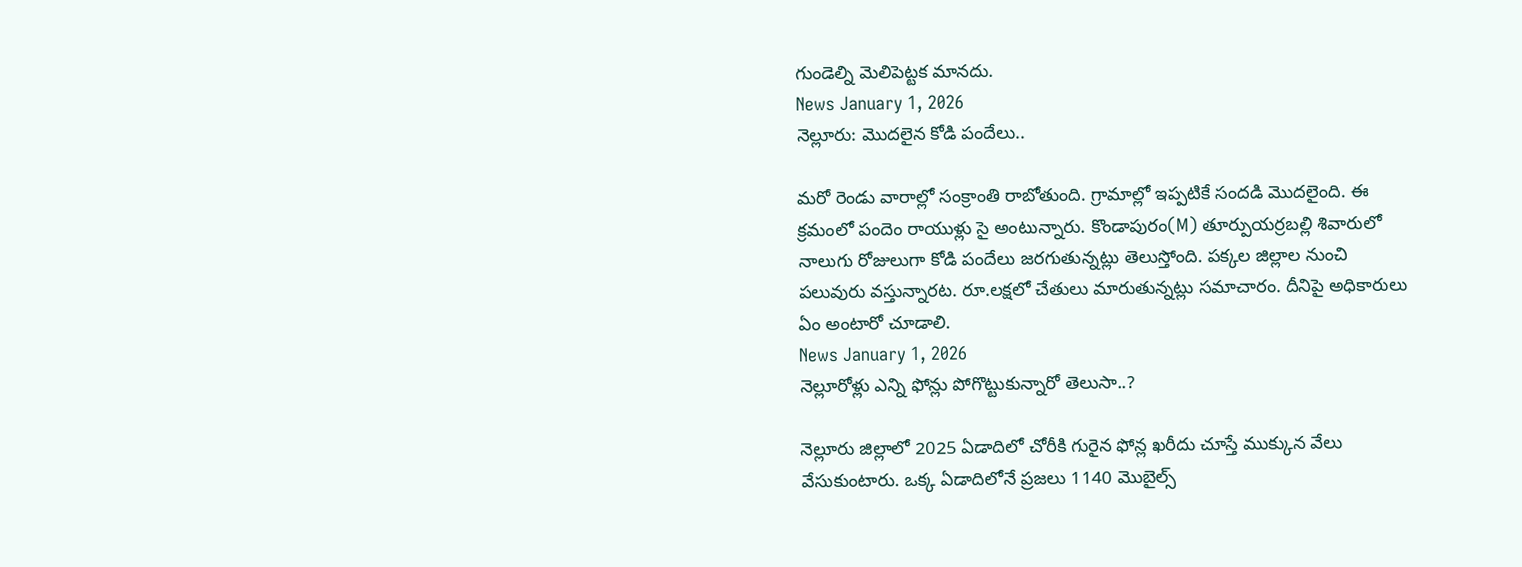గుండెల్ని మెలిపెట్టక మానదు.
News January 1, 2026
నెల్లూరు: మొదలైన కోడి పందేలు..

మరో రెండు వారాల్లో సంక్రాంతి రాబోతుంది. గ్రామాల్లో ఇప్పటికే సందడి మొదలైంది. ఈ క్రమంలో పందెం రాయుళ్లు సై అంటున్నారు. కొండాపురం(M) తూర్పుయర్రబల్లి శివారులో నాలుగు రోజులుగా కోడి పందేలు జరగుతున్నట్లు తెలుస్తోంది. పక్కల జిల్లాల నుంచి పలువురు వస్తున్నారట. రూ.లక్షలో చేతులు మారుతున్నట్లు సమాచారం. దీనిపై అధికారులు ఏం అంటారో చూడాలి.
News January 1, 2026
నెల్లూరోళ్లు ఎన్ని ఫోన్లు పోగొట్టుకున్నారో తెలుసా..?

నెల్లూరు జిల్లాలో 2025 ఏడాదిలో చోరీకి గురైన ఫోన్ల ఖరీదు చూస్తే ముక్కున వేలు వేసుకుంటారు. ఒక్క ఏడాదిలోనే ప్రజలు 1140 మొబైల్స్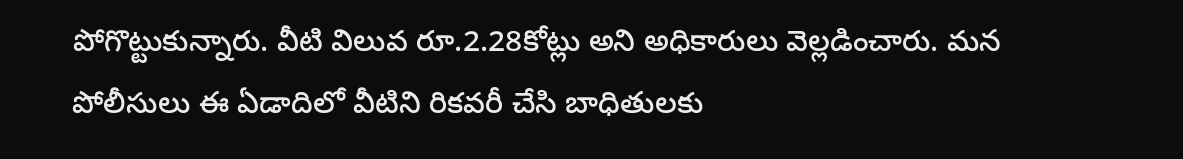పోగొట్టుకున్నారు. వీటి విలువ రూ.2.28కోట్లు అని అధికారులు వెల్లడించారు. మన పోలీసులు ఈ ఏడాదిలో వీటిని రికవరీ చేసి బాధితులకు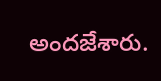అందజేశారు.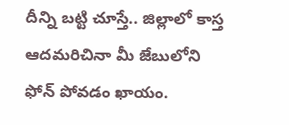దీన్ని బట్టి చూస్తే.. జిల్లాలో కాస్త ఆదమరిచినా మీ జేబులోని ఫోన్ పోవడం ఖాయం.